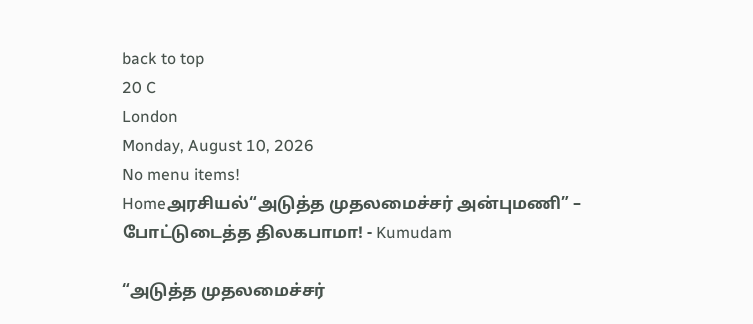back to top
20 C
London
Monday, August 10, 2026
No menu items!
Homeஅரசியல்“அடுத்த முதலமைச்சர் அன்புமணி” – போட்டுடைத்த திலகபாமா! - Kumudam

“அடுத்த முதலமைச்சர்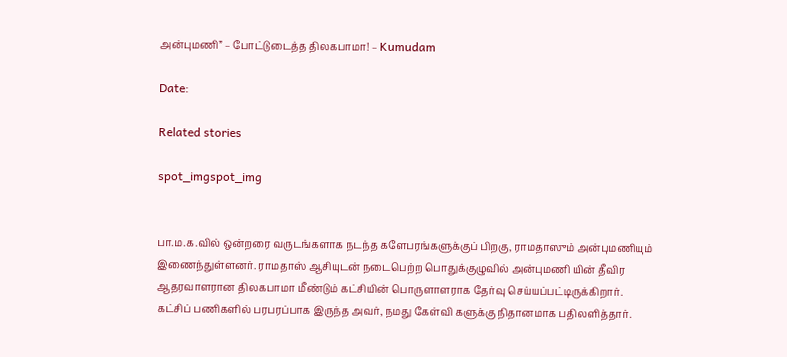அன்புமணி” – போட்டுடைத்த திலகபாமா! – Kumudam

Date:

Related stories

spot_imgspot_img


பா.ம.க.வில் ஒன்றரை வருடங்களாக நடந்த களேபரங்களுக்குப் பிறகு, ராமதாஸும் அன்புமணியும் இணைந்துள்ளனர். ராமதாஸ் ஆசியுடன் நடைபெற்ற பொதுக்குழுவில் அன்புமணி யின் தீவிர ஆதரவாளரான திலகபாமா மீண்டும் கட்சியின் பொருளாளராக தேர்வு செய்யப்பட்டிருக்கிறார். கட்சிப் பணிகளில் பரபரப்பாக இருந்த அவர், நமது கேள்வி களுக்கு நிதானமாக பதிலளித்தார்.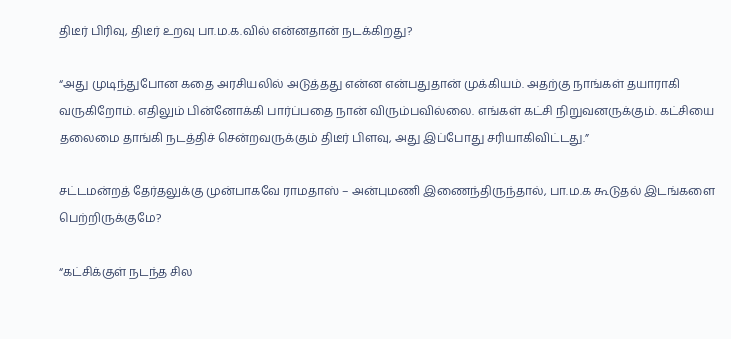திடீர் பிரிவு, திடீர் உறவு பா.ம.க.வில் என்னதான் நடக்கிறது?

“அது முடிந்துபோன கதை அரசியலில் அடுத்தது என்ன என்பதுதான் முக்கியம். அதற்கு நாங்கள் தயாராகி வருகிறோம். எதிலும் பின்னோக்கி பார்ப்பதை நான் விரும்பவில்லை. எங்கள் கட்சி நிறுவனருக்கும். கட்சியை தலைமை தாங்கி நடத்திச் சென்றவருக்கும் திடீர் பிளவு, அது இப்போது சரியாகிவிட்டது.”

சட்டமன்றத் தேர்தலுக்கு முன்பாகவே ராமதாஸ் – அன்புமணி இணைந்திருந்தால், பா.ம.க கூடுதல் இடங்களை பெற்றிருக்குமே?

“கட்சிக்குள் நடந்த சில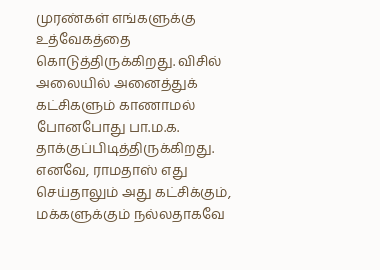முரண்கள் எங்களுக்கு உத்வேகத்தை கொடுத்திருக்கிறது. விசில் அலையில் அனைத்துக் கட்சிகளும் காணாமல் போனபோது பா.ம.க. தாக்குப்பிடித்திருக்கிறது. எனவே, ராமதாஸ் எது செய்தாலும் அது கட்சிக்கும், மக்களுக்கும் நல்லதாகவே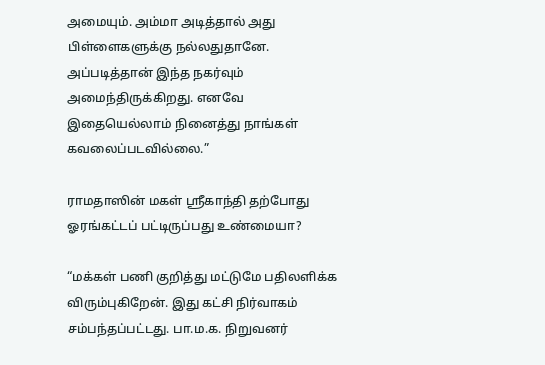அமையும். அம்மா அடித்தால் அது பிள்ளைகளுக்கு நல்லதுதானே. அப்படித்தான் இந்த நகர்வும் அமைந்திருக்கிறது. எனவே இதையெல்லாம் நினைத்து நாங்கள் கவலைப்படவில்லை.”

ராமதாஸின் மகள் ஸ்ரீகாந்தி தற்போது ஓரங்கட்டப் பட்டிருப்பது உண்மையா?

“மக்கள் பணி குறித்து மட்டுமே பதிலளிக்க விரும்புகிறேன். இது கட்சி நிர்வாகம் சம்பந்தப்பட்டது. பா.ம.க. நிறுவனர்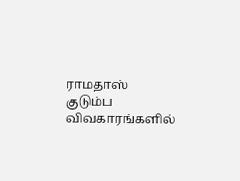ராமதாஸ் குடும்ப விவகாரங்களில்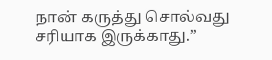நான் கருத்து சொல்வது சரியாக இருக்காது.”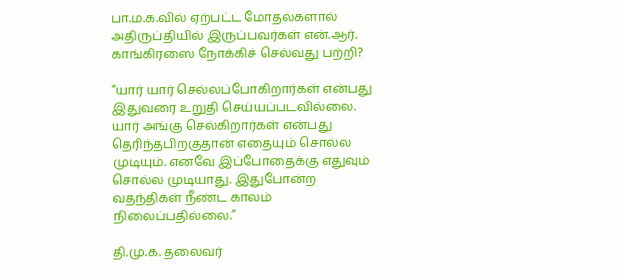பா.ம.க.வில் ஏற்பட்ட மோதல்களால் அதிருப்தியில் இருப்பவர்கள் என்.ஆர். காங்கிரஸை நோக்கிச் செல்வது பற்றி?

“யார் யார் செல்லப்போகிறார்கள் என்பது இதுவரை உறுதி செய்யப்படவில்லை. யார் அங்கு செல்கிறார்கள் என்பது தெரிந்தபிறகுதான் எதையும் சொல்ல முடியும். எனவே இப்போதைக்கு எதுவும் சொல்ல முடியாது. இதுபோன்ற வதந்திகள் நீண்ட காலம் நிலைப்பதில்லை.”

தி.மு.க. தலைவர்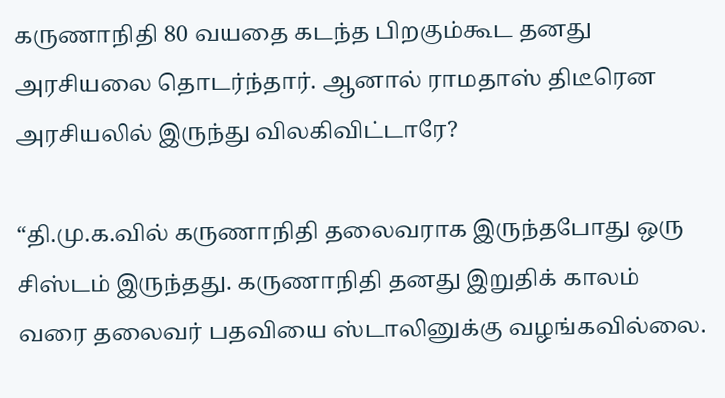கருணாநிதி 80 வயதை கடந்த பிறகும்கூட தனது அரசியலை தொடர்ந்தார். ஆனால் ராமதாஸ் திடீரென அரசியலில் இருந்து விலகிவிட்டாரே?

“தி.மு.க.வில் கருணாநிதி தலைவராக இருந்தபோது ஒரு சிஸ்டம் இருந்தது. கருணாநிதி தனது இறுதிக் காலம் வரை தலைவர் பதவியை ஸ்டாலினுக்கு வழங்கவில்லை.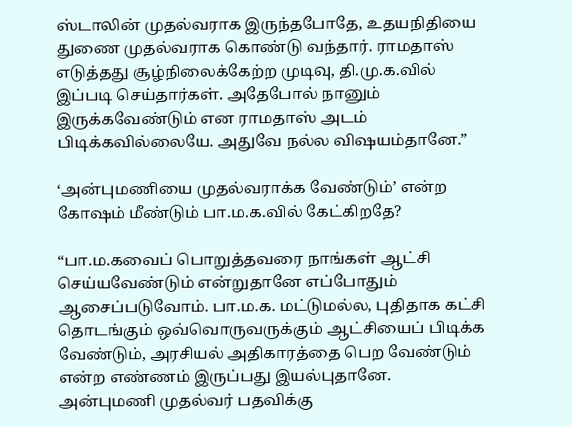ஸ்டாலின் முதல்வராக இருந்தபோதே, உதயநிதியை துணை முதல்வராக கொண்டு வந்தார். ராமதாஸ் எடுத்தது சூழ்நிலைக்கேற்ற முடிவு, தி.மு.க.வில் இப்படி செய்தார்கள். அதேபோல் நானும் இருக்கவேண்டும் என ராமதாஸ் அடம் பிடிக்கவில்லையே. அதுவே நல்ல விஷயம்தானே.”

‘அன்புமணியை முதல்வராக்க வேண்டும்’ என்ற கோஷம் மீண்டும் பா.ம.க.வில் கேட்கிறதே?

“பா.ம.கவைப் பொறுத்தவரை நாங்கள் ஆட்சி செய்யவேண்டும் என்றுதானே எப்போதும் ஆசைப்படுவோம். பா.ம.க. மட்டுமல்ல, புதிதாக கட்சி தொடங்கும் ஒவ்வொருவருக்கும் ஆட்சியைப் பிடிக்க வேண்டும், அரசியல் அதிகாரத்தை பெற வேண்டும் என்ற எண்ணம் இருப்பது இயல்புதானே. அன்புமணி முதல்வர் பதவிக்கு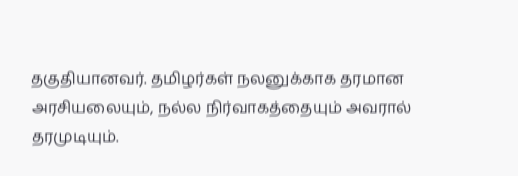தகுதியானவர். தமிழர்கள் நலனுக்காக தரமான அரசியலையும், நல்ல நிர்வாகத்தையும் அவரால் தரமுடியும்.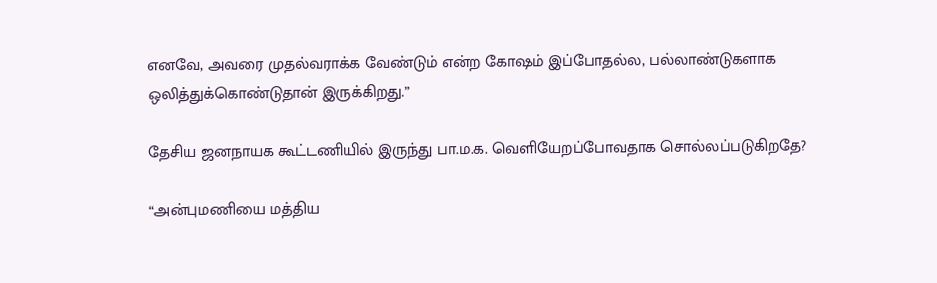எனவே, அவரை முதல்வராக்க வேண்டும் என்ற கோஷம் இப்போதல்ல, பல்லாண்டுகளாக ஒலித்துக்கொண்டுதான் இருக்கிறது.”

தேசிய ஜனநாயக கூட்டணியில் இருந்து பா.ம.க. வெளியேறப்போவதாக சொல்லப்படுகிறதே?

“அன்புமணியை மத்திய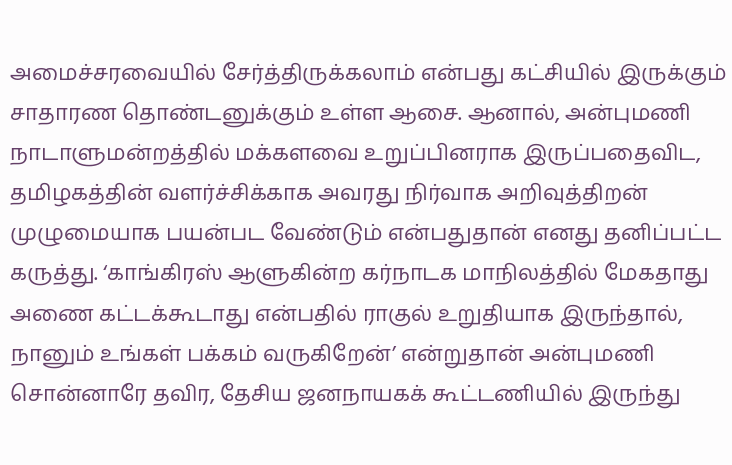அமைச்சரவையில் சேர்த்திருக்கலாம் என்பது கட்சியில் இருக்கும் சாதாரண தொண்டனுக்கும் உள்ள ஆசை. ஆனால், அன்புமணி நாடாளுமன்றத்தில் மக்களவை உறுப்பினராக இருப்பதைவிட, தமிழகத்தின் வளர்ச்சிக்காக அவரது நிர்வாக அறிவுத்திறன் முழுமையாக பயன்பட வேண்டும் என்பதுதான் எனது தனிப்பட்ட கருத்து. ‘காங்கிரஸ் ஆளுகின்ற கர்நாடக மாநிலத்தில் மேகதாது அணை கட்டக்கூடாது என்பதில் ராகுல் உறுதியாக இருந்தால், நானும் உங்கள் பக்கம் வருகிறேன்’ என்றுதான் அன்புமணி சொன்னாரே தவிர, தேசிய ஜனநாயகக் கூட்டணியில் இருந்து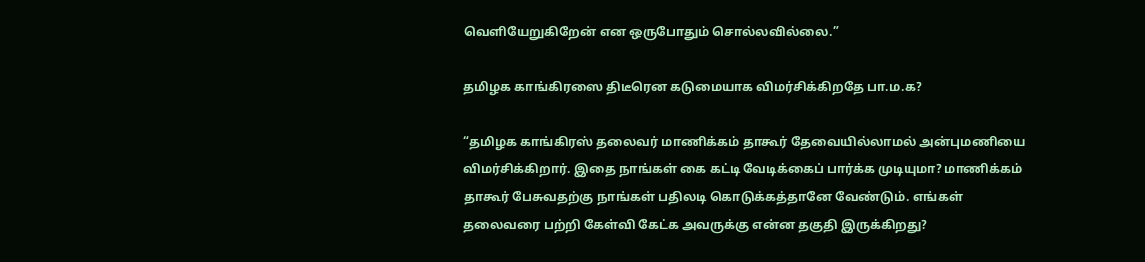வெளியேறுகிறேன் என ஒருபோதும் சொல்லவில்லை.”

தமிழக காங்கிரஸை திடீரென கடுமையாக விமர்சிக்கிறதே பா.ம.க?

“தமிழக காங்கிரஸ் தலைவர் மாணிக்கம் தாகூர் தேவையில்லாமல் அன்புமணியை விமர்சிக்கிறார். இதை நாங்கள் கை கட்டி வேடிக்கைப் பார்க்க முடியுமா? மாணிக்கம் தாகூர் பேசுவதற்கு நாங்கள் பதிலடி கொடுக்கத்தானே வேண்டும். எங்கள் தலைவரை பற்றி கேள்வி கேட்க அவருக்கு என்ன தகுதி இருக்கிறது?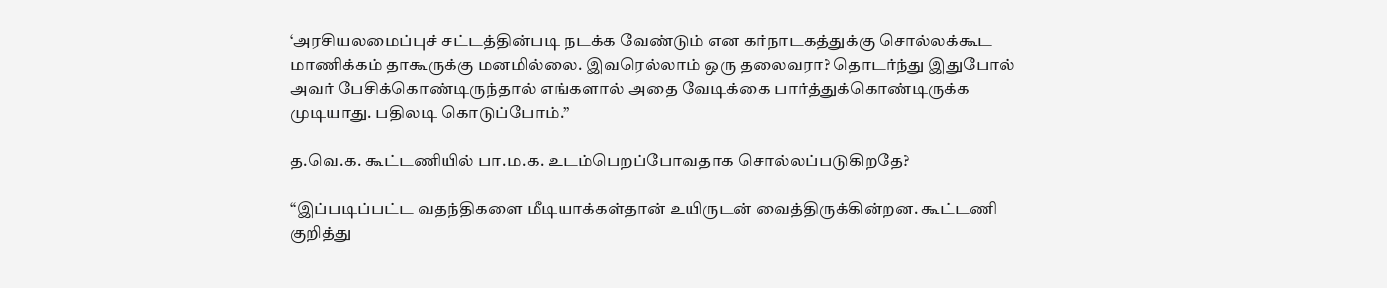‘அரசியலமைப்புச் சட்டத்தின்படி நடக்க வேண்டும் என கர்நாடகத்துக்கு சொல்லக்கூட மாணிக்கம் தாகூருக்கு மனமில்லை. இவரெல்லாம் ஒரு தலைவரா? தொடர்ந்து இதுபோல் அவர் பேசிக்கொண்டிருந்தால் எங்களால் அதை வேடிக்கை பார்த்துக்கொண்டிருக்க முடியாது. பதிலடி கொடுப்போம்.”

த.வெ.க. கூட்டணியில் பா.ம.க. உடம்பெறப்போவதாக சொல்லப்படுகிறதே?

“இப்படிப்பட்ட வதந்திகளை மீடியாக்கள்தான் உயிருடன் வைத்திருக்கின்றன. கூட்டணி குறித்து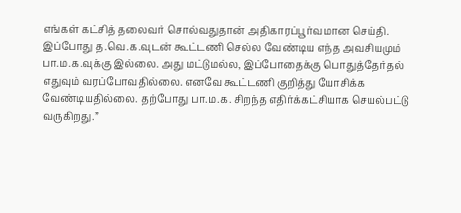எங்கள் கட்சித் தலைவர் சொல்வதுதான் அதிகாரப்பூர்வமான செய்தி. இப்போது த.வெ.க.வுடன் கூட்டணி செல்ல வேண்டிய எந்த அவசியமும் பா.ம.க.வுக்கு இல்லை. அது மட்டுமல்ல, இப்போதைக்கு பொதுத்தேர்தல் எதுவும் வரப்போவதில்லை. எனவே கூட்டணி குறித்து யோசிக்க வேண்டியதில்லை. தற்போது பா.ம.க. சிறந்த எதிர்க்கட்சியாக செயல்பட்டு வருகிறது.”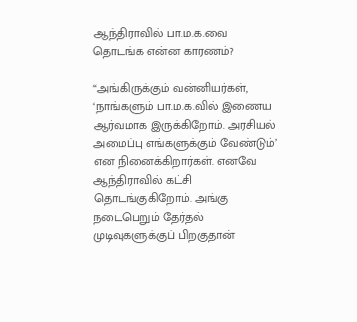ஆந்திராவில் பா.ம.க.வை தொடங்க என்ன காரணம்?

“அங்கிருக்கும் வன்னியர்கள், ‘நாங்களும் பா.ம.க.வில் இணைய ஆர்வமாக இருக்கிறோம். அரசியல் அமைப்பு எங்களுக்கும் வேண்டும்’ என நினைக்கிறார்கள். எனவே ஆந்திராவில் கட்சி தொடங்குகிறோம். அங்கு நடைபெறும் தேர்தல் முடிவுகளுக்குப் பிறகுதான்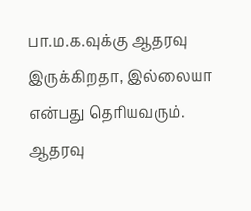பா.ம.க.வுக்கு ஆதரவு இருக்கிறதா, இல்லையா என்பது தெரியவரும். ஆதரவு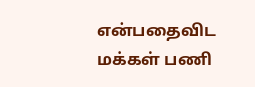என்பதைவிட மக்கள் பணி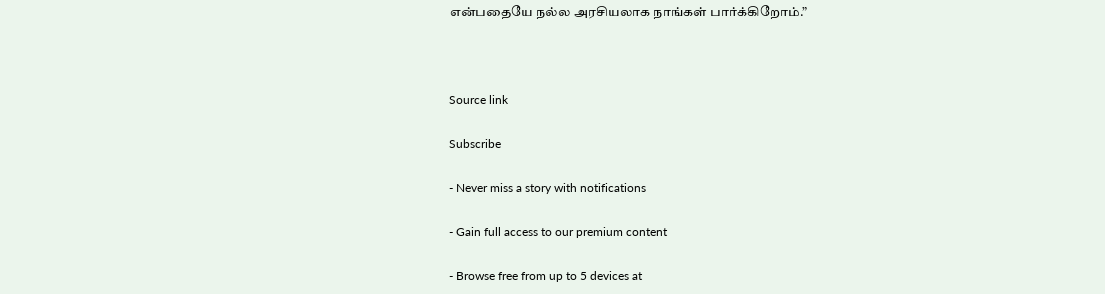என்பதையே நல்ல அரசியலாக நாங்கள் பார்க்கிறோம்.”



Source link

Subscribe

- Never miss a story with notifications

- Gain full access to our premium content

- Browse free from up to 5 devices at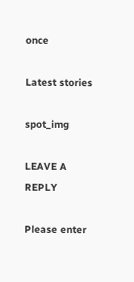once

Latest stories

spot_img

LEAVE A REPLY

Please enter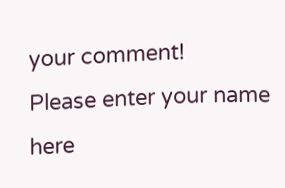your comment!
Please enter your name here